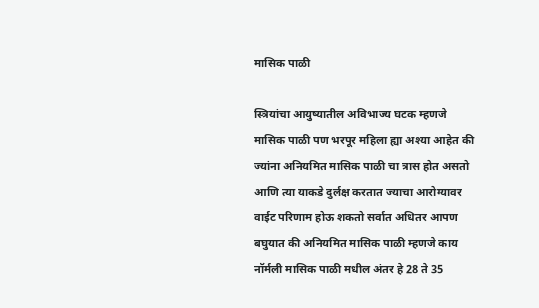मासिक पाळी

स्त्रियांचा आयुष्यातील अविभाज्य घटक म्हणजे मासिक पाळी पण भरपूर महिला ह्या अश्या आहेत की ज्यांना अनियमित मासिक पाळी चा त्रास होत असतो आणि त्या याकडे दुर्लक्ष करतात ज्याचा आरोग्यावर वाईट परिणाम होऊ शकतो सर्वात अधितर आपण बघुयात की अनियमित मासिक पाळी म्हणजे काय नॉर्मली मासिक पाळी मधील अंतर हे 28 ते 35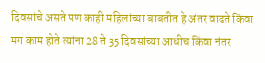दिवसांचे असते पण काही महिलांच्या बाबतीत हे अंतर वाढते किंवा मग काम होते त्यांना 28 ते 35 दिवसांच्या आधीच किंवा नंतर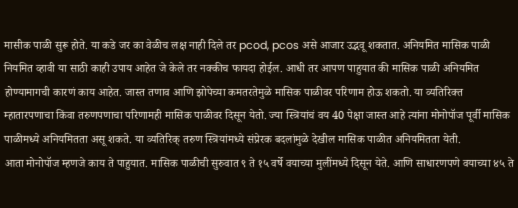मासीक पाळी सुरू होते. या कडे जर का वेळीच लक्ष नाही दिले तर pcod, pcos असे आजार उद्भवू शकतात. अनियमित मासिक पाळी नियमित व्हावी या साठी काही उपाय आहेत जे केले तर नक्कीच फायदा होईल. आधी तर आपण पाहुयात की मासिक पाळी अनियमित होण्यामागची कारणं काय आहेत. जास्त तणाव आणि झोपेच्या कमतरतेमुळे मासिक पाळीवर परिणाम होऊ शकतो. या व्यतिरिक्त म्हातारपणाचा किंवा तरुणपणाचा परिणामही मासिक पाळीवर दिसून येतो. ज्या स्त्रियांचं वय 40 पेक्षा जास्त आहे त्यांना मोनोपॉज पूर्वी मासिक पाळीमध्ये अनियमितता असू शकते. या व्यतिरिक् तरुण स्त्रियांमध्ये संप्रेरक बदलांमुळे देखील मासिक पाळीत अनियमितता येती.
आता मोनोपॉज म्हणजे काय ते पाहुयात. मासिक पाळीची सुरुवात ९ ते १५ वर्षे वयाच्या मुलींमध्ये दिसून येते. आणि साधारणपणे वयाच्या ४५ ते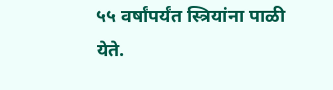५५ वर्षांपर्यंत स्त्रियांना पाळी येते.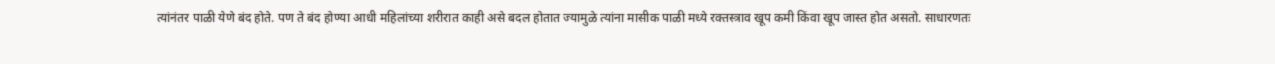त्यांनंतर पाळी येणे बंद होते. पण ते बंद होण्या आधी महिलांच्या शरीरात काही असे बदल होतात ज्यामुळे त्यांना मासीक पाळी मध्ये रक्तस्त्राव खूप कमी किंवा खूप जास्त होत असतो. साधारणतः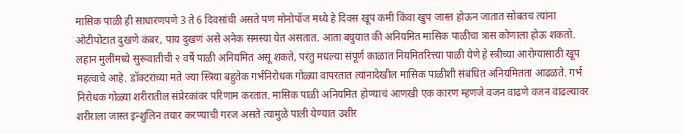मासिक पाळी ही साधारणपणे 3 ते 6 दिवसांची असते पण मोनोपॉज मध्ये हे दिवस खूप कमी किंवा खुप जास्त होऊन जातात सोबतच त्यांना ओटीपोटात दुखणे कंबर, पाय दुखणं असे अनेक समस्या येत असतात. आता बघुयात की अनियमित मासिक पाळीचा त्रास कोणाला होऊ शकतो. लहान मुलींमध्ये सुरूवातीची २ वर्षे पाळी अनियमित असू शकते, परंतु मधल्या संपूर्ण काळात नियमितरित्त्या पाळी येणे हे स्त्रीच्या आरोग्यासाठी खूप महत्वाचे आहे. डॉक्टरांच्या मते ज्या स्त्रिया बहुतेक गर्भनिरोधक गोळ्या वापरतात त्यांनादेखील मासिक पाळीशी संबंधित अनियमितता आढळते. गर्भ निरोधक गोळ्या शरीरातील संप्रेरकांवर परिणाम करतात. मासिक पाळी अनियमित होण्याचं आणखी एक कारण म्हणजे वजन वाढणे वजन वाढल्यावर शरीराला जास्त इन्शुलिन तयार करण्याची गरज असते त्यामुळे पाली येण्यात उशीर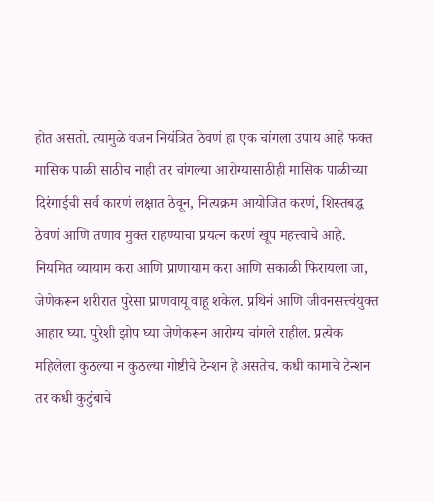होत असतो. त्यामुळे वजन नियंत्रित ठेवणं हा एक चांगला उपाय आहे फक्त मासिक पाळी साठीच नाही तर चांगल्या आरोग्यासाठीही मासिक पाळीच्या दिरंगाईची सर्व कारणं लक्षात ठेवून, नित्यक्रम आयोजित करणं, शिस्तबद्ध ठेवणं आणि तणाव मुक्त राहण्याचा प्रयत्न करणं खूप महत्त्वाचे आहे. नियमित व्यायाम करा आणि प्राणायाम करा आणि सकाळी फिरायला जा, जेणेकरून शरीरात पुरेसा प्राणवायू वाहू शकेल. प्रथिनं आणि जीवनसत्त्वंयुक्त आहार घ्या. पुरेशी झोप घ्या जेणेकरून आरोग्य चांगले राहील. प्रत्येक महिलेला कुठल्या न कुठल्या गोष्टीचे टेन्शन हे असतेच. कधी कामाचे टेन्शन तर कधी कुटुंबाचे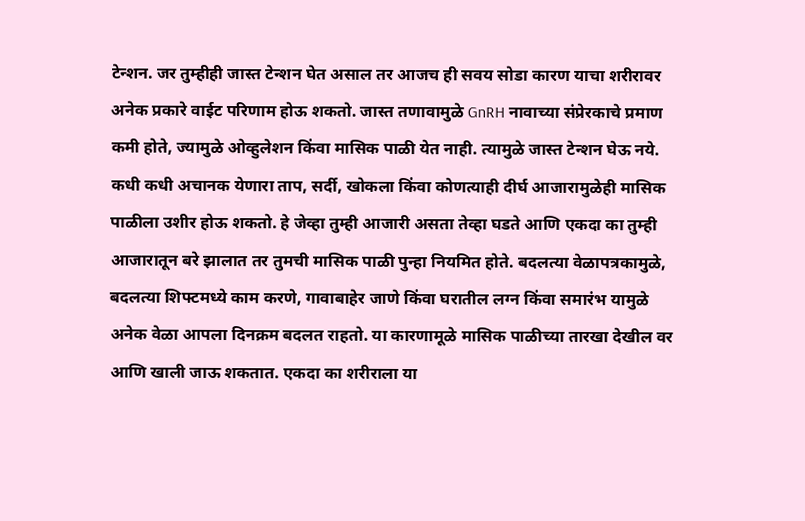टेन्शन. जर तुम्हीही जास्त टेन्शन घेत असाल तर आजच ही सवय सोडा कारण याचा शरीरावर अनेक प्रकारे वाईट परिणाम होऊ शकतो. जास्त तणावामुळे GnRH नावाच्या संप्रेरकाचे प्रमाण कमी होते, ज्यामुळे ओव्हुलेशन किंवा मासिक पाळी येत नाही. त्यामुळे जास्त टेन्शन घेऊ नये. कधी कधी अचानक येणारा ताप, सर्दी, खोकला किंवा कोणत्याही दीर्घ आजारामुळेही मासिक पाळीला उशीर होऊ शकतो. हे जेव्हा तुम्ही आजारी असता तेव्हा घडते आणि एकदा का तुम्ही आजारातून बरे झालात तर तुमची मासिक पाळी पुन्हा नियमित होते. बदलत्या वेळापत्रकामुळे, बदलत्या शिफ्टमध्ये काम करणे, गावाबाहेर जाणे किंवा घरातील लग्न किंवा समारंभ यामुळे अनेक वेळा आपला दिनक्रम बदलत राहतो. या कारणामूळे मासिक पाळीच्या तारखा देखील वर आणि खाली जाऊ शकतात. एकदा का शरीराला या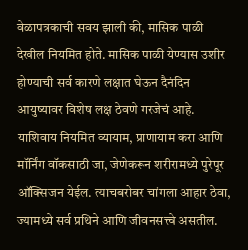वेळापत्रकाची सवय झाली की, मासिक पाळी देखील नियमित होते. मासिक पाळी येण्यास उशीर होण्याची सर्व कारणे लक्षात घेऊन दैनंदिन आयुष्यावर विशेष लक्ष ठेवणे गरजेचं आहे. याशिवाय नियमित व्यायाम, प्राणायाम करा आणि मॉर्निंग वॉकसाठी जा, जेणेकरून शरीरामध्ये पुरेपूर ऑक्सिजन येईल. त्याचबरोबर चांगला आहार ठेवा, ज्यामध्ये सर्व प्रथिने आणि जीवनसत्त्वे असतील.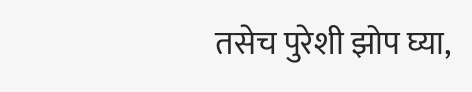तसेच पुरेशी झोप घ्या,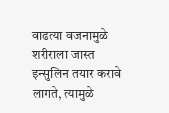वाढत्या वजनामुळे शरीराला जास्त इन्सुलिन तयार करावे लागते, त्यामुळे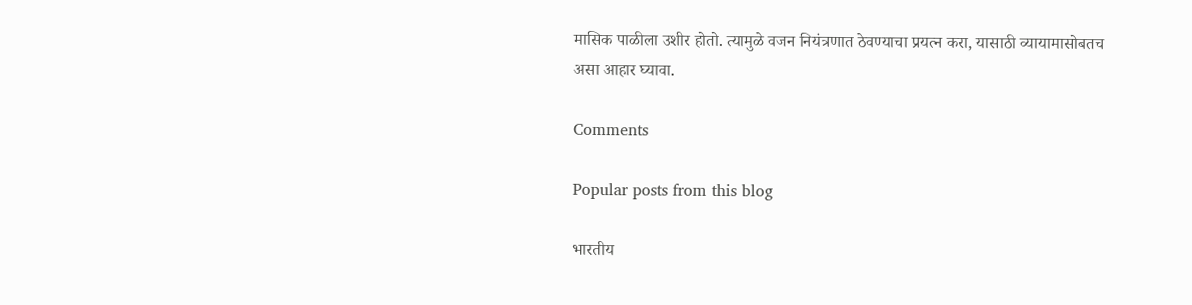मासिक पाळीला उशीर होतो. त्यामुळे वजन नियंत्रणात ठेवण्याचा प्रयत्न करा, यासाठी व्यायामासोबतच असा आहार घ्यावा.

Comments

Popular posts from this blog

भारतीय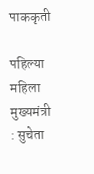पाककृती

पहिल्या महिला मुख्यमंत्री : सुचेता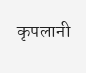कृपलानी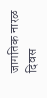जागतिक नारळ दिवस